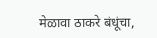मेळावा ठाकरे बंधूंचा,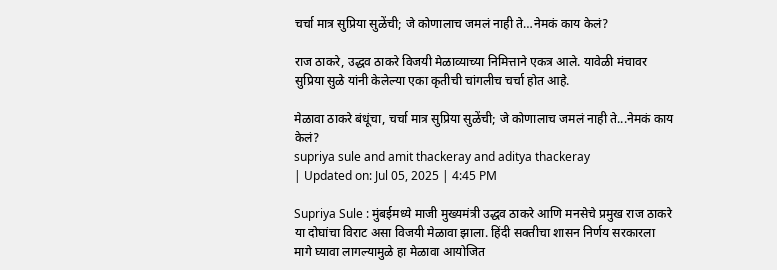चर्चा मात्र सुप्रिया सुळेंची; जे कोणालाच जमलं नाही ते…नेमकं काय केलं?

राज ठाकरे, उद्धव ठाकरे विजयी मेळाव्याच्या निमित्ताने एकत्र आले. यावेळी मंचावर सुप्रिया सुळे यांनी केलेल्या एका कृतीची चांगलीच चर्चा होत आहे.

मेळावा ठाकरे बंधूंचा, चर्चा मात्र सुप्रिया सुळेंची; जे कोणालाच जमलं नाही ते...नेमकं काय केलं?
supriya sule and amit thackeray and aditya thackeray
| Updated on: Jul 05, 2025 | 4:45 PM

Supriya Sule : मुंबईमध्ये माजी मुख्यमंत्री उद्धव ठाकरे आणि मनसेचे प्रमुख राज ठाकरे या दोघांचा विराट असा विजयी मेळावा झाला. हिंदी सक्तीचा शासन निर्णय सरकारला मागे घ्यावा लागल्यामुळे हा मेळावा आयोजित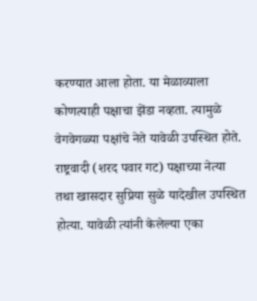करण्यात आला होता. या मेळाव्याला कोणत्याही पक्षाचा झेंडा नव्हता. त्यामुळे वेगवेगळ्या पक्षांचे नेते यावेळी उपस्थित होते. राष्ट्रवादी (शरद पवार गट) पक्षाच्या नेत्या तथा खासदार सुप्रिया सुळे यादेखील उपस्थित होत्या. यावेळी त्यांनी केलेल्या एका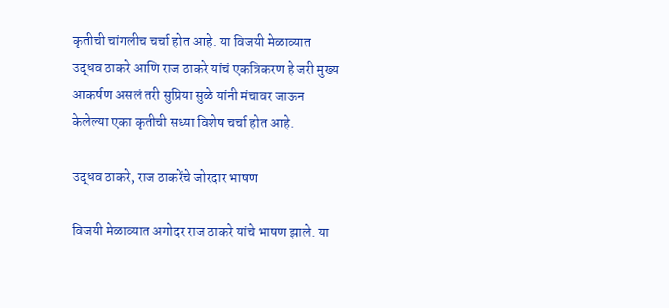कृतीची चांगलीच चर्चा होत आहे. या विजयी मेळाव्यात उद्धव ठाकरे आणि राज ठाकरे यांचं एकत्रिकरण हे जरी मुख्य आकर्षण असलं तरी सुप्रिया सुळे यांनी मंचावर जाऊन केलेल्या एका कृतीची सध्या विशेष चर्चा होत आहे.

उद्धव ठाकरे, राज ठाकरेंचे जोरदार भाषण

विजयी मेळाव्यात अगोदर राज ठाकरे यांचे भाषण झाले. या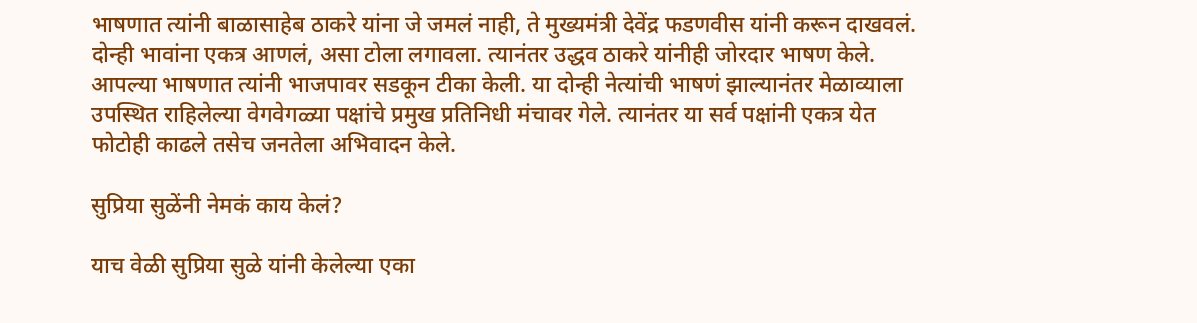भाषणात त्यांनी बाळासाहेब ठाकरे यांना जे जमलं नाही, ते मुख्यमंत्री देवेंद्र फडणवीस यांनी करून दाखवलं. दोन्ही भावांना एकत्र आणलं, असा टोला लगावला. त्यानंतर उद्धव ठाकरे यांनीही जोरदार भाषण केले. आपल्या भाषणात त्यांनी भाजपावर सडकून टीका केली. या दोन्ही नेत्यांची भाषणं झाल्यानंतर मेळाव्याला उपस्थित राहिलेल्या वेगवेगळ्या पक्षांचे प्रमुख प्रतिनिधी मंचावर गेले. त्यानंतर या सर्व पक्षांनी एकत्र येत फोटोही काढले तसेच जनतेला अभिवादन केले.

सुप्रिया सुळेंनी नेमकं काय केलं?

याच वेळी सुप्रिया सुळे यांनी केलेल्या एका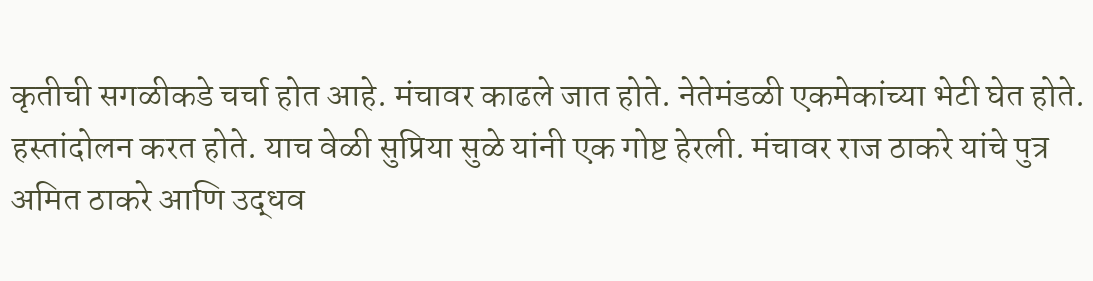कृतीची सगळीकडे चर्चा होत आहे. मंचावर काढले जात होते. नेतेमंडळी एकमेकांच्या भेटी घेत होते. हस्तांदोलन करत होते. याच वेळी सुप्रिया सुळे यांनी एक गोष्ट हेरली. मंचावर राज ठाकरे यांचे पुत्र अमित ठाकरे आणि उद्धव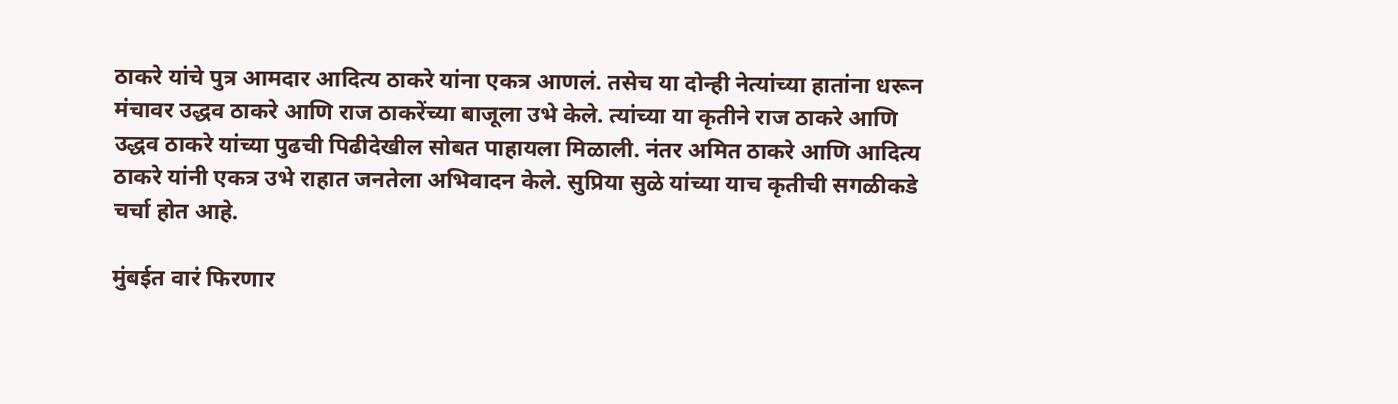ठाकरे यांचे पुत्र आमदार आदित्य ठाकरे यांना एकत्र आणलं. तसेच या दोन्ही नेत्यांच्या हातांना धरून मंचावर उद्धव ठाकरे आणि राज ठाकरेंच्या बाजूला उभे केले. त्यांच्या या कृतीने राज ठाकरे आणि उद्धव ठाकरे यांच्या पुढची पिढीदेखील सोबत पाहायला मिळाली. नंतर अमित ठाकरे आणि आदित्य ठाकरे यांनी एकत्र उभे राहात जनतेला अभिवादन केले. सुप्रिया सुळे यांच्या याच कृतीची सगळीकडे चर्चा होत आहे.

मुंबईत वारं फिरणार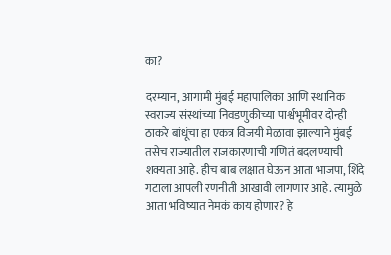का?

दरम्यान, आगामी मुंबई महापालिका आणि स्थानिक स्वराज्य संस्थांच्या निवडणुकीच्या पार्श्वभूमीवर दोन्ही ठाकरे बांधूंचा हा एकत्र विजयी मेळावा झाल्याने मुंबई तसेच राज्यातील राजकारणाची गणितं बदलण्याची शक्यता आहे. हीच बाब लक्षात घेऊन आता भाजपा, शिंदे गटाला आपली रणनीती आखावी लागणार आहे. त्यामुळे आता भविष्यात नेमकं काय होणार? हे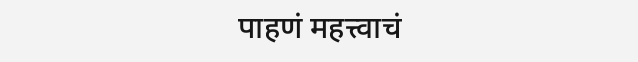पाहणं महत्त्वाचं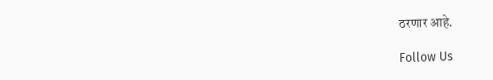ठरणार आहे.

Follow Us